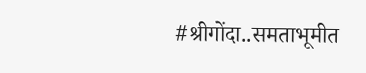#श्रीगोंदा..समताभूमीत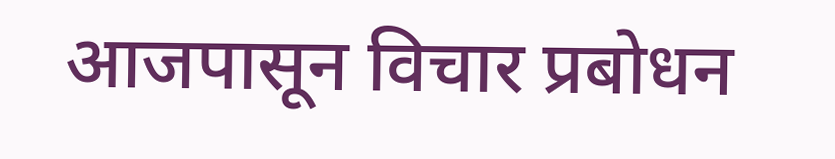आजपासून विचार प्रबोधन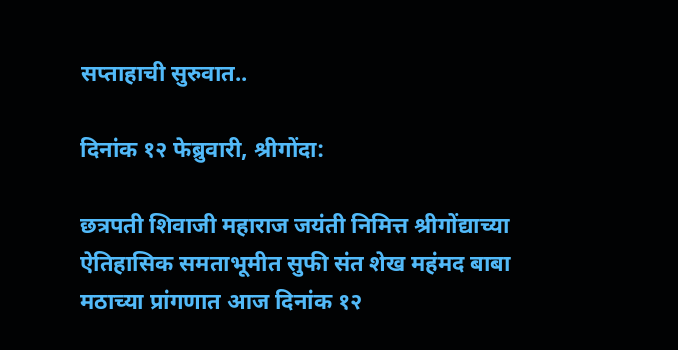सप्ताहाची सुरुवात..

दिनांक १२ फेब्रुवारी, श्रीगोंदा:

छत्रपती शिवाजी महाराज जयंती निमित्त श्रीगोंद्याच्या ऐतिहासिक समताभूमीत सुफी संत शेख महंमद बाबा मठाच्या प्रांगणात आज दिनांक १२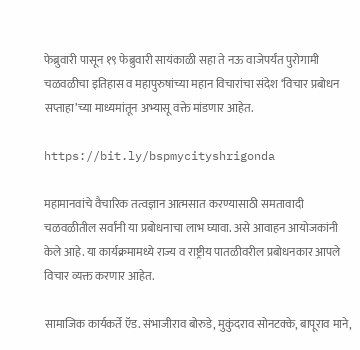फेब्रुवारी पासून १९ फेब्रुवारी सायंकाळी सहा ते नऊ वाजेपर्यंत पुरोगामी चळवळीचा इतिहास व महापुरुषांच्या महान विचारांचा संदेश ‘विचार प्रबोधन सप्ताहा’च्या माध्यमांतून अभ्यासू वक्ते मांडणार आहेत.

https://bit.ly/bspmycityshrigonda

महामानवांचे वैचारिक तत्वज्ञान आत्मसात करण्यासाठी समतावादी चळवळीतील सर्वांनी या प्रबोधनाचा लाभ घ्यावा. असे आवाहन आयोजकांनी केले आहे. या कार्यक्रमामध्ये राज्य व राष्ट्रीय पातळीवरील प्रबोधनकार आपले विचार व्यक्त करणार आहेत.

सामाजिक कार्यकर्ते ऍड. संभाजीराव बोरुडे, मुकुंदराव सोनटक्के, बापूराव माने,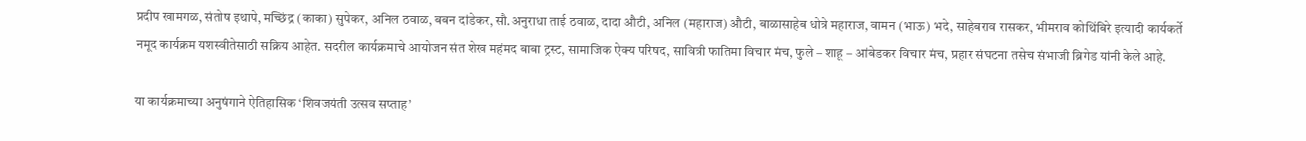प्रदीप खामगळ, संतोष इथापे, मच्छिंद्र (काका) सुपेकर, अनिल ठवाळ, बबन दांडेकर, सौ.अनुराधा ताई ठवाळ, दादा औटी, अनिल (महाराज) औटी, बाळासाहेब धोत्रे महाराज, वामन (भाऊ) भदे, साहेबराव रासकर, भीमराव कोथिंबिरे इत्यादी कार्यकर्ते नमूद कार्यक्रम यशस्वीतेसाठी सक्रिय आहेत. सदरील कार्यक्रमाचे आयोजन संत शेख महंमद बाबा ट्रस्ट, सामाजिक ऐक्य परिषद, सावित्री फातिमा विचार मंच, फुले – शाहू – आंबेडकर विचार मंच, प्रहार संघटना तसेच संभाजी ब्रिगेड यांनी केले आहे.

या कार्यक्रमाच्या अनुषंगाने ऐतिहासिक ‘शिवजयंती उत्सव सप्ताह’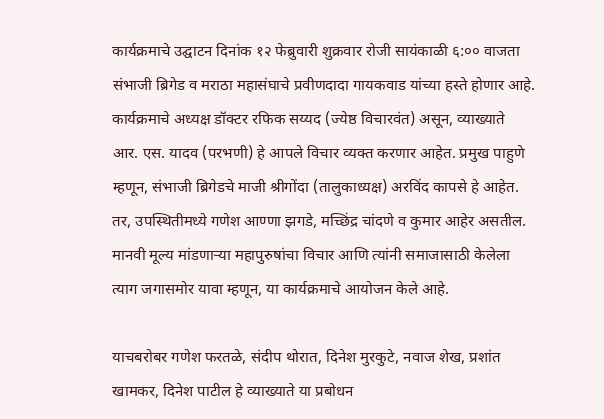कार्यक्रमाचे उद्घाटन दिनांक १२ फेब्रुवारी शुक्रवार रोजी सायंकाळी ६:०० वाजता संभाजी ब्रिगेड व मराठा महासंघाचे प्रवीणदादा गायकवाड यांच्या हस्ते होणार आहे. कार्यक्रमाचे अध्यक्ष डॉक्टर रफिक सय्यद (ज्येष्ठ विचारवंत) असून, व्याख्याते आर. एस. यादव (परभणी) हे आपले विचार व्यक्त करणार आहेत. प्रमुख पाहुणे म्हणून, संभाजी ब्रिगेडचे माजी श्रीगोंदा (तालुकाध्यक्ष) अरविंद कापसे हे आहेत. तर, उपस्थितीमध्ये गणेश आण्णा झगडे, मच्छिंद्र चांदणे व कुमार आहेर असतील. मानवी मूल्य मांडणाऱ्या महापुरुषांचा विचार आणि त्यांनी समाजासाठी केलेला त्याग जगासमोर यावा म्हणून, या कार्यक्रमाचे आयोजन केले आहे.

याचबरोबर गणेश फरतळे, संदीप थोरात, दिनेश मुरकुटे, नवाज शेख, प्रशांत खामकर, दिनेश पाटील हे व्याख्याते या प्रबोधन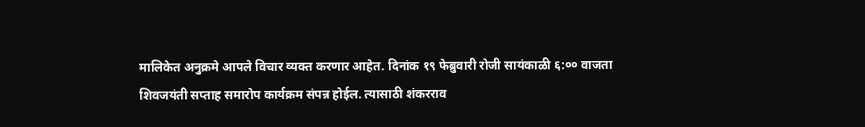मालिकेत अनुक्रमे आपले विचार व्यक्त करणार आहेत. दिनांक १९ फेब्रुवारी रोजी सायंकाळी ६:०० वाजता शिवजयंती सप्ताह समारोप कार्यक्रम संपन्न होईल. त्यासाठी शंकरराव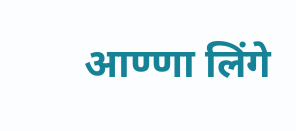आण्णा लिंगे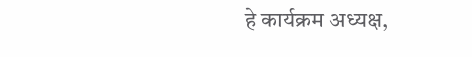हे कार्यक्रम अध्यक्ष,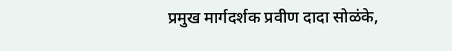प्रमुख मार्गदर्शक प्रवीण दादा सोळंके,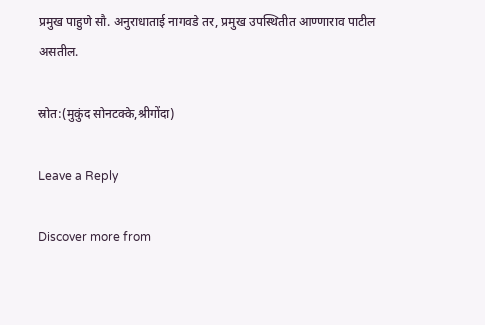प्रमुख पाहुणे सौ. अनुराधाताई नागवडे तर, प्रमुख उपस्थितीत आण्णाराव पाटील असतील.

स्रोत:(मुकुंद सोनटक्के,श्रीगोंदा)

Leave a Reply

Discover more from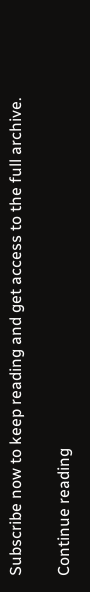Subscribe now to keep reading and get access to the full archive.

Continue reading